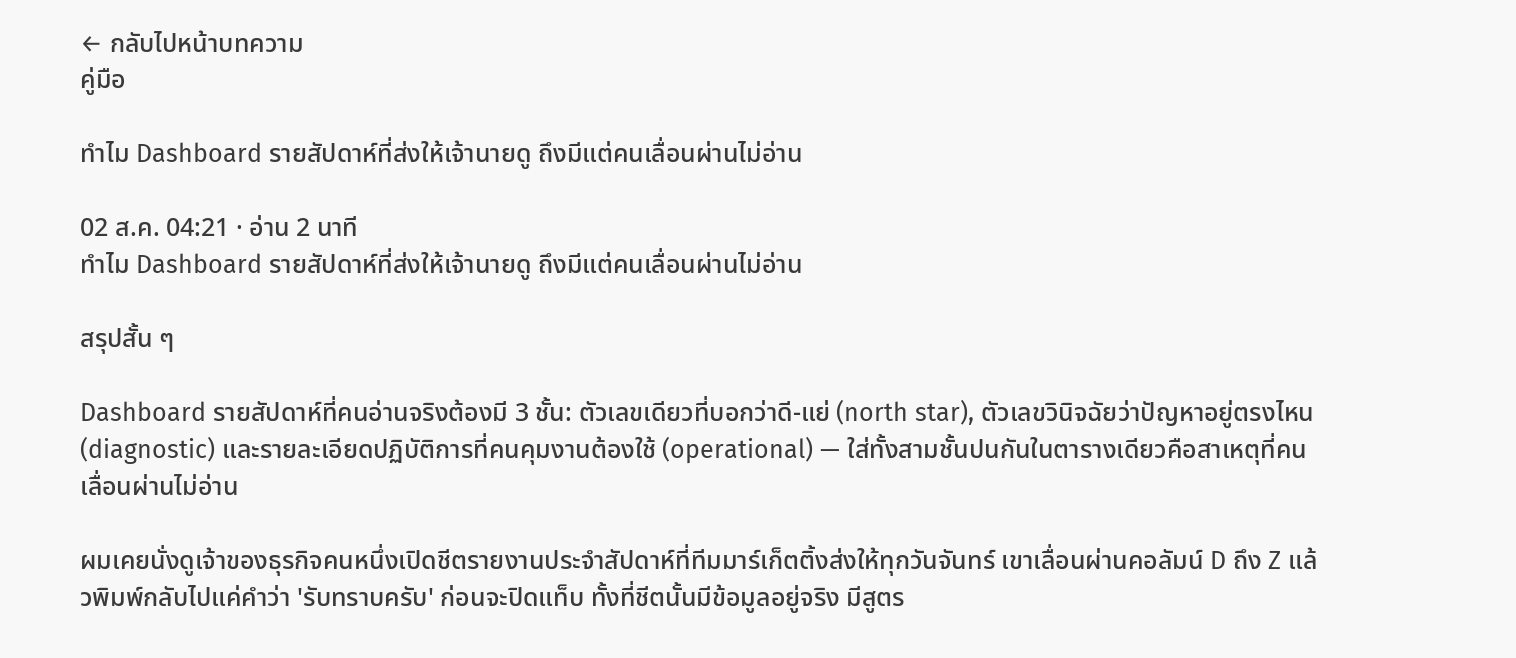← กลับไปหน้าบทความ
คู่มือ

ทำไม Dashboard รายสัปดาห์ที่ส่งให้เจ้านายดู ถึงมีแต่คนเลื่อนผ่านไม่อ่าน

02 ส.ค. 04:21 · อ่าน 2 นาที
ทำไม Dashboard รายสัปดาห์ที่ส่งให้เจ้านายดู ถึงมีแต่คนเลื่อนผ่านไม่อ่าน

สรุปสั้น ๆ

Dashboard รายสัปดาห์ที่คนอ่านจริงต้องมี 3 ชั้น: ตัวเลขเดียวที่บอกว่าดี-แย่ (north star), ตัวเลขวินิจฉัยว่าปัญหาอยู่ตรงไหน (diagnostic) และรายละเอียดปฏิบัติการที่คนคุมงานต้องใช้ (operational) — ใส่ทั้งสามชั้นปนกันในตารางเดียวคือสาเหตุที่คนเลื่อนผ่านไม่อ่าน

ผมเคยนั่งดูเจ้าของธุรกิจคนหนึ่งเปิดชีตรายงานประจำสัปดาห์ที่ทีมมาร์เก็ตติ้งส่งให้ทุกวันจันทร์ เขาเลื่อนผ่านคอลัมน์ D ถึง Z แล้วพิมพ์กลับไปแค่คำว่า 'รับทราบครับ' ก่อนจะปิดแท็บ ทั้งที่ชีตนั้นมีข้อมูลอยู่จริง มีสูตร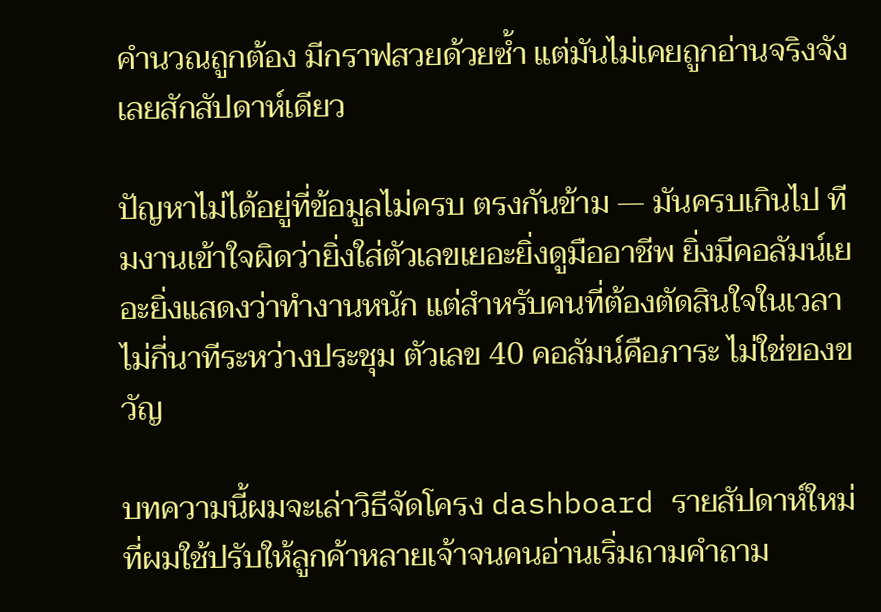คำนวณถูกต้อง มีกราฟสวยด้วยซ้ำ แต่มันไม่เคยถูกอ่านจริงจังเลยสักสัปดาห์เดียว

ปัญหาไม่ได้อยู่ที่ข้อมูลไม่ครบ ตรงกันข้าม — มันครบเกินไป ทีมงานเข้าใจผิดว่ายิ่งใส่ตัวเลขเยอะยิ่งดูมืออาชีพ ยิ่งมีคอลัมน์เยอะยิ่งแสดงว่าทำงานหนัก แต่สำหรับคนที่ต้องตัดสินใจในเวลาไม่กี่นาทีระหว่างประชุม ตัวเลข 40 คอลัมน์คือภาระ ไม่ใช่ของขวัญ

บทความนี้ผมจะเล่าวิธีจัดโครง dashboard รายสัปดาห์ใหม่ ที่ผมใช้ปรับให้ลูกค้าหลายเจ้าจนคนอ่านเริ่มถามคำถาม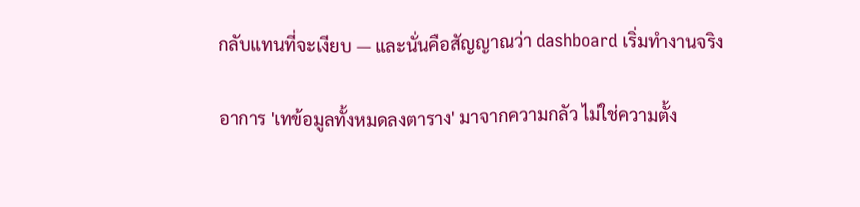กลับแทนที่จะเงียบ — และนั่นคือสัญญาณว่า dashboard เริ่มทำงานจริง

อาการ 'เทข้อมูลทั้งหมดลงตาราง' มาจากความกลัว ไม่ใช่ความตั้ง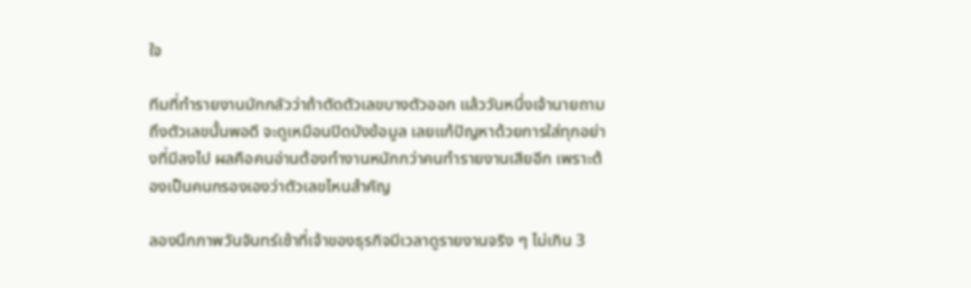ใจ

ทีมที่ทำรายงานมักกลัวว่าถ้าตัดตัวเลขบางตัวออก แล้ววันหนึ่งเจ้านายถามถึงตัวเลขนั้นพอดี จะดูเหมือนปิดบังข้อมูล เลยแก้ปัญหาด้วยการใส่ทุกอย่างที่มีลงไป ผลคือคนอ่านต้องทำงานหนักกว่าคนทำรายงานเสียอีก เพราะต้องเป็นคนกรองเองว่าตัวเลขไหนสำคัญ

ลองนึกภาพวันจันทร์เช้าที่เจ้าของธุรกิจมีเวลาดูรายงานจริง ๆ ไม่เกิน 3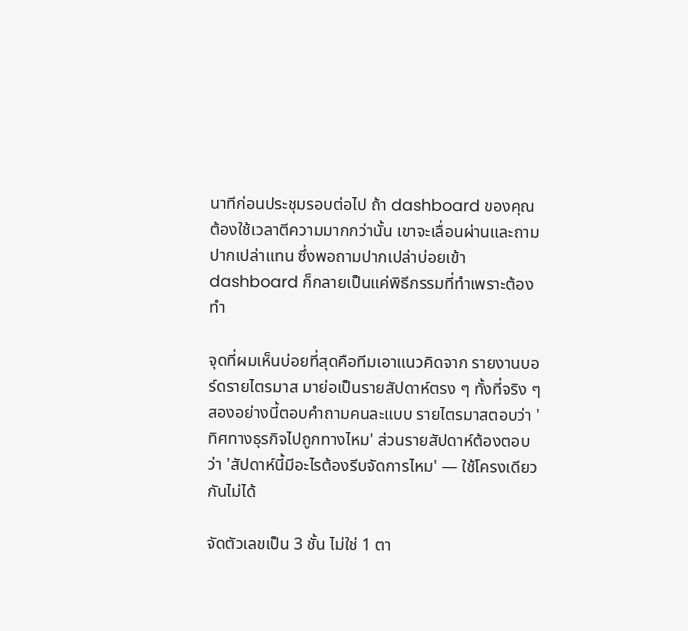นาทีก่อนประชุมรอบต่อไป ถ้า dashboard ของคุณต้องใช้เวลาตีความมากกว่านั้น เขาจะเลื่อนผ่านและถามปากเปล่าแทน ซึ่งพอถามปากเปล่าบ่อยเข้า dashboard ก็กลายเป็นแค่พิธีกรรมที่ทำเพราะต้องทำ

จุดที่ผมเห็นบ่อยที่สุดคือทีมเอาแนวคิดจาก รายงานบอร์ดรายไตรมาส มาย่อเป็นรายสัปดาห์ตรง ๆ ทั้งที่จริง ๆ สองอย่างนี้ตอบคำถามคนละแบบ รายไตรมาสตอบว่า 'ทิศทางธุรกิจไปถูกทางไหม' ส่วนรายสัปดาห์ต้องตอบว่า 'สัปดาห์นี้มีอะไรต้องรีบจัดการไหม' — ใช้โครงเดียวกันไม่ได้

จัดตัวเลขเป็น 3 ชั้น ไม่ใช่ 1 ตา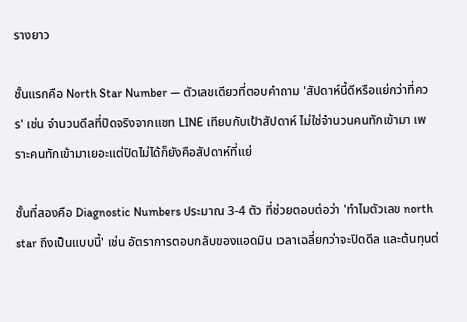รางยาว

ชั้นแรกคือ North Star Number — ตัวเลขเดียวที่ตอบคำถาม 'สัปดาห์นี้ดีหรือแย่กว่าที่ควร' เช่น จำนวนดีลที่ปิดจริงจากแชท LINE เทียบกับเป้าสัปดาห์ ไม่ใช่จำนวนคนทักเข้ามา เพราะคนทักเข้ามาเยอะแต่ปิดไม่ได้ก็ยังคือสัปดาห์ที่แย่

ชั้นที่สองคือ Diagnostic Numbers ประมาณ 3-4 ตัว ที่ช่วยตอบต่อว่า 'ทำไมตัวเลข north star ถึงเป็นแบบนี้' เช่น อัตราการตอบกลับของแอดมิน เวลาเฉลี่ยกว่าจะปิดดีล และต้นทุนต่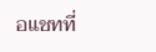อแชทที่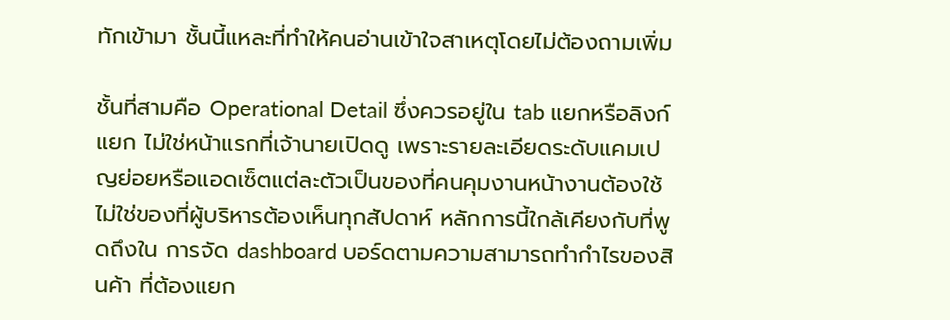ทักเข้ามา ชั้นนี้แหละที่ทำให้คนอ่านเข้าใจสาเหตุโดยไม่ต้องถามเพิ่ม

ชั้นที่สามคือ Operational Detail ซึ่งควรอยู่ใน tab แยกหรือลิงก์แยก ไม่ใช่หน้าแรกที่เจ้านายเปิดดู เพราะรายละเอียดระดับแคมเปญย่อยหรือแอดเซ็ตแต่ละตัวเป็นของที่คนคุมงานหน้างานต้องใช้ ไม่ใช่ของที่ผู้บริหารต้องเห็นทุกสัปดาห์ หลักการนี้ใกล้เคียงกับที่พูดถึงใน การจัด dashboard บอร์ดตามความสามารถทำกำไรของสินค้า ที่ต้องแยก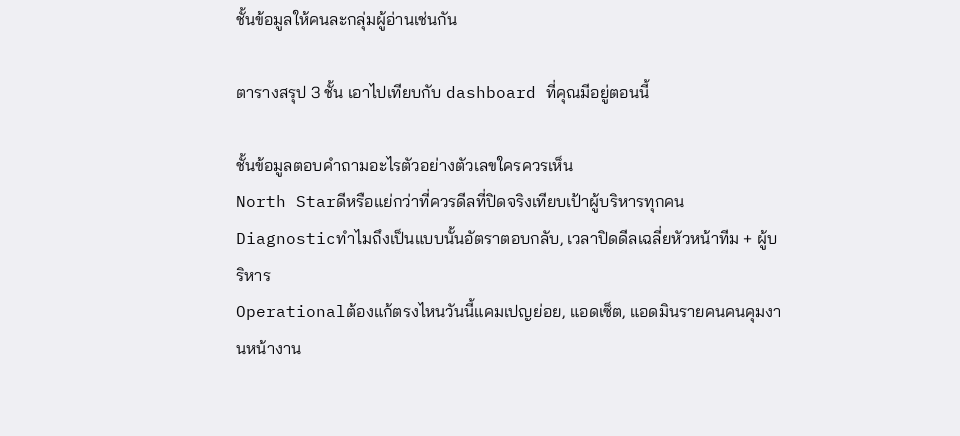ชั้นข้อมูลให้คนละกลุ่มผู้อ่านเช่นกัน

ตารางสรุป 3 ชั้น เอาไปเทียบกับ dashboard ที่คุณมีอยู่ตอนนี้

ชั้นข้อมูลตอบคำถามอะไรตัวอย่างตัวเลขใครควรเห็น
North Starดีหรือแย่กว่าที่ควรดีลที่ปิดจริงเทียบเป้าผู้บริหารทุกคน
Diagnosticทำไมถึงเป็นแบบนั้นอัตราตอบกลับ, เวลาปิดดีลเฉลี่ยหัวหน้าทีม + ผู้บริหาร
Operationalต้องแก้ตรงไหนวันนี้แคมเปญย่อย, แอดเซ็ต, แอดมินรายคนคนคุมงานหน้างาน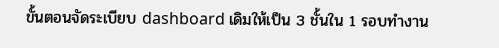ขั้นตอนจัดระเบียบ dashboard เดิมให้เป็น 3 ชั้นใน 1 รอบทำงาน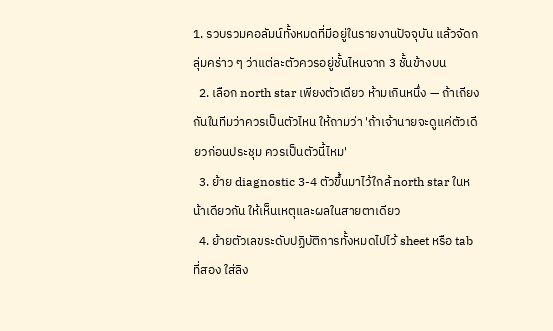1. รวบรวมคอลัมน์ทั้งหมดที่มีอยู่ในรายงานปัจจุบัน แล้วจัดกลุ่มคร่าว ๆ ว่าแต่ละตัวควรอยู่ชั้นไหนจาก 3 ชั้นข้างบน
  2. เลือก north star เพียงตัวเดียว ห้ามเกินหนึ่ง — ถ้าเถียงกันในทีมว่าควรเป็นตัวไหน ให้ถามว่า 'ถ้าเจ้านายจะดูแค่ตัวเดียวก่อนประชุม ควรเป็นตัวนี้ไหม'
  3. ย้าย diagnostic 3-4 ตัวขึ้นมาไว้ใกล้ north star ในหน้าเดียวกัน ให้เห็นเหตุและผลในสายตาเดียว
  4. ย้ายตัวเลขระดับปฏิบัติการทั้งหมดไปไว้ sheet หรือ tab ที่สอง ใส่ลิง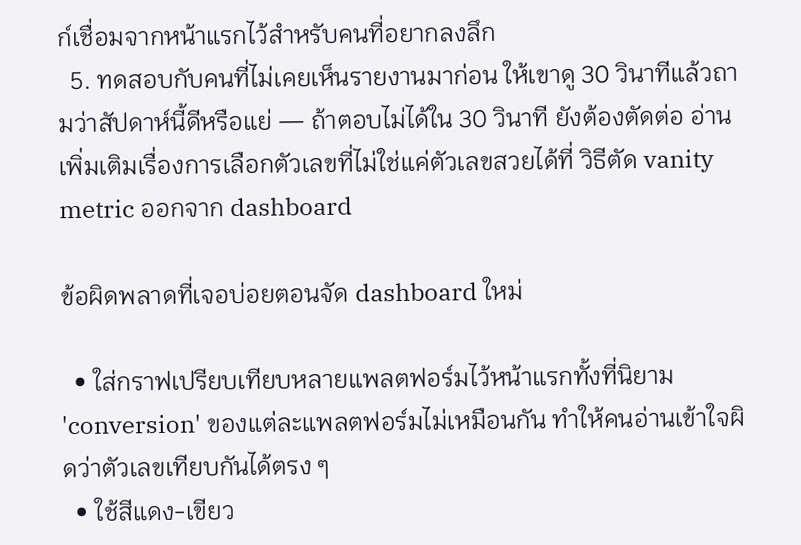ก์เชื่อมจากหน้าแรกไว้สำหรับคนที่อยากลงลึก
  5. ทดสอบกับคนที่ไม่เคยเห็นรายงานมาก่อน ให้เขาดู 30 วินาทีแล้วถามว่าสัปดาห์นี้ดีหรือแย่ — ถ้าตอบไม่ได้ใน 30 วินาที ยังต้องตัดต่อ อ่านเพิ่มเติมเรื่องการเลือกตัวเลขที่ไม่ใช่แค่ตัวเลขสวยได้ที่ วิธีตัด vanity metric ออกจาก dashboard

ข้อผิดพลาดที่เจอบ่อยตอนจัด dashboard ใหม่

  • ใส่กราฟเปรียบเทียบหลายแพลตฟอร์มไว้หน้าแรกทั้งที่นิยาม 'conversion' ของแต่ละแพลตฟอร์มไม่เหมือนกัน ทำให้คนอ่านเข้าใจผิดว่าตัวเลขเทียบกันได้ตรง ๆ
  • ใช้สีแดง-เขียว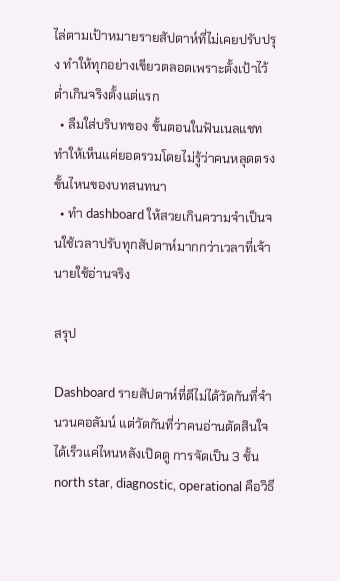ไล่ตามเป้าหมายรายสัปดาห์ที่ไม่เคยปรับปรุง ทำให้ทุกอย่างเขียวตลอดเพราะตั้งเป้าไว้ต่ำเกินจริงตั้งแต่แรก
  • ลืมใส่บริบทของ ขั้นตอนในฟันเนลแชท ทำให้เห็นแค่ยอดรวมโดยไม่รู้ว่าคนหลุดตรงขั้นไหนของบทสนทนา
  • ทำ dashboard ให้สวยเกินความจำเป็นจนใช้เวลาปรับทุกสัปดาห์มากกว่าเวลาที่เจ้านายใช้อ่านจริง

สรุป

Dashboard รายสัปดาห์ที่ดีไม่ได้วัดกันที่จำนวนคอลัมน์ แต่วัดกันที่ว่าคนอ่านตัดสินใจได้เร็วแค่ไหนหลังเปิดดู การจัดเป็น 3 ชั้น north star, diagnostic, operational คือวิธี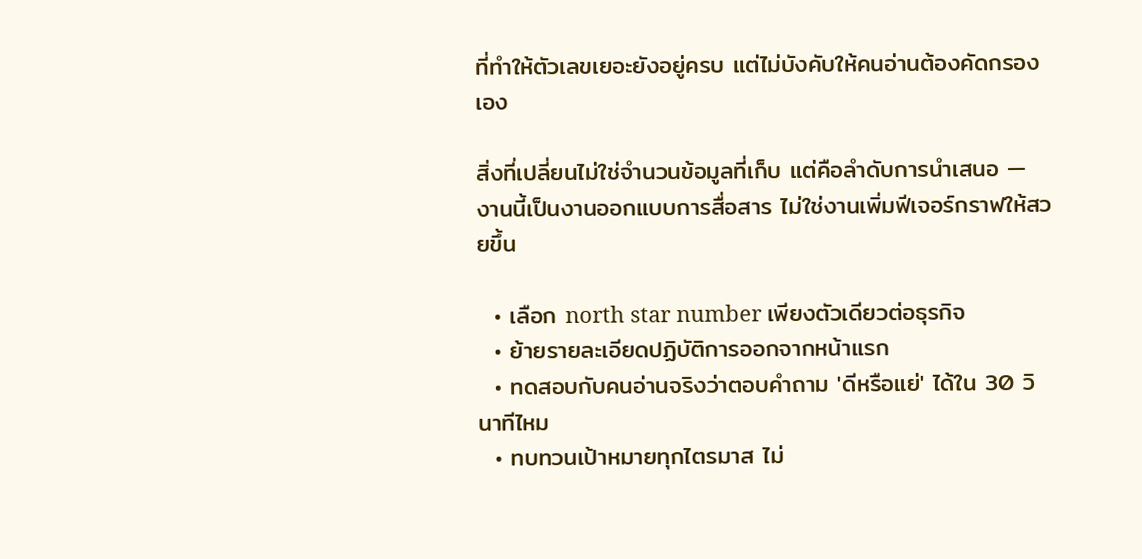ที่ทำให้ตัวเลขเยอะยังอยู่ครบ แต่ไม่บังคับให้คนอ่านต้องคัดกรองเอง

สิ่งที่เปลี่ยนไม่ใช่จำนวนข้อมูลที่เก็บ แต่คือลำดับการนำเสนอ — งานนี้เป็นงานออกแบบการสื่อสาร ไม่ใช่งานเพิ่มฟีเจอร์กราฟให้สวยขึ้น

  • เลือก north star number เพียงตัวเดียวต่อธุรกิจ
  • ย้ายรายละเอียดปฏิบัติการออกจากหน้าแรก
  • ทดสอบกับคนอ่านจริงว่าตอบคำถาม 'ดีหรือแย่' ได้ใน 30 วินาทีไหม
  • ทบทวนเป้าหมายทุกไตรมาส ไม่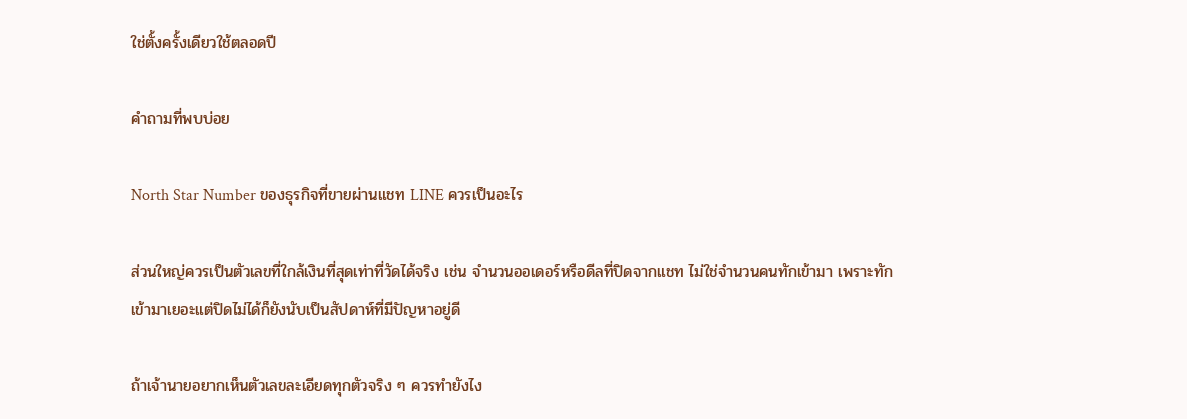ใช่ตั้งครั้งเดียวใช้ตลอดปี

คำถามที่พบบ่อย

North Star Number ของธุรกิจที่ขายผ่านแชท LINE ควรเป็นอะไร

ส่วนใหญ่ควรเป็นตัวเลขที่ใกล้เงินที่สุดเท่าที่วัดได้จริง เช่น จำนวนออเดอร์หรือดีลที่ปิดจากแชท ไม่ใช่จำนวนคนทักเข้ามา เพราะทักเข้ามาเยอะแต่ปิดไม่ได้ก็ยังนับเป็นสัปดาห์ที่มีปัญหาอยู่ดี

ถ้าเจ้านายอยากเห็นตัวเลขละเอียดทุกตัวจริง ๆ ควรทำยังไง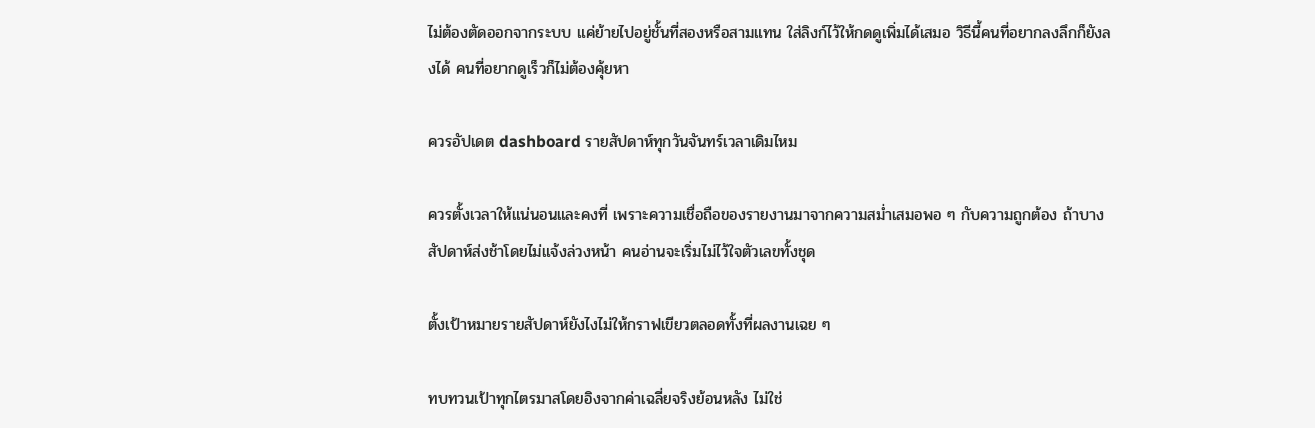ไม่ต้องตัดออกจากระบบ แค่ย้ายไปอยู่ชั้นที่สองหรือสามแทน ใส่ลิงก์ไว้ให้กดดูเพิ่มได้เสมอ วิธีนี้คนที่อยากลงลึกก็ยังลงได้ คนที่อยากดูเร็วก็ไม่ต้องคุ้ยหา

ควรอัปเดต dashboard รายสัปดาห์ทุกวันจันทร์เวลาเดิมไหม

ควรตั้งเวลาให้แน่นอนและคงที่ เพราะความเชื่อถือของรายงานมาจากความสม่ำเสมอพอ ๆ กับความถูกต้อง ถ้าบางสัปดาห์ส่งช้าโดยไม่แจ้งล่วงหน้า คนอ่านจะเริ่มไม่ไว้ใจตัวเลขทั้งชุด

ตั้งเป้าหมายรายสัปดาห์ยังไงไม่ให้กราฟเขียวตลอดทั้งที่ผลงานเฉย ๆ

ทบทวนเป้าทุกไตรมาสโดยอิงจากค่าเฉลี่ยจริงย้อนหลัง ไม่ใช่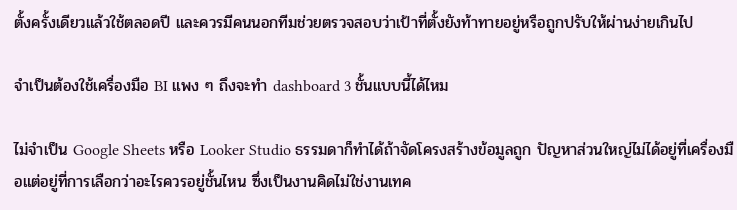ตั้งครั้งเดียวแล้วใช้ตลอดปี และควรมีคนนอกทีมช่วยตรวจสอบว่าเป้าที่ตั้งยังท้าทายอยู่หรือถูกปรับให้ผ่านง่ายเกินไป

จำเป็นต้องใช้เครื่องมือ BI แพง ๆ ถึงจะทำ dashboard 3 ชั้นแบบนี้ได้ไหม

ไม่จำเป็น Google Sheets หรือ Looker Studio ธรรมดาก็ทำได้ถ้าจัดโครงสร้างข้อมูลถูก ปัญหาส่วนใหญ่ไม่ได้อยู่ที่เครื่องมือแต่อยู่ที่การเลือกว่าอะไรควรอยู่ชั้นไหน ซึ่งเป็นงานคิดไม่ใช่งานเทค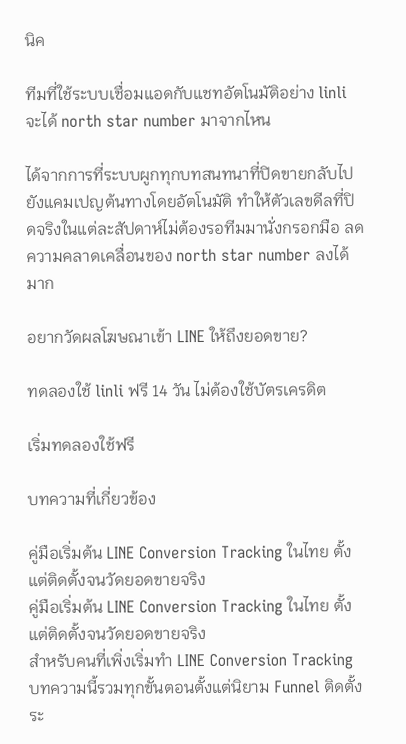นิค

ทีมที่ใช้ระบบเชื่อมแอดกับแชทอัตโนมัติอย่าง linli จะได้ north star number มาจากไหน

ได้จากการที่ระบบผูกทุกบทสนทนาที่ปิดขายกลับไปยังแคมเปญต้นทางโดยอัตโนมัติ ทำให้ตัวเลขดีลที่ปิดจริงในแต่ละสัปดาห์ไม่ต้องรอทีมมานั่งกรอกมือ ลดความคลาดเคลื่อนของ north star number ลงได้มาก

อยากวัดผลโฆษณาเข้า LINE ให้ถึงยอดขาย?

ทดลองใช้ linli ฟรี 14 วัน ไม่ต้องใช้บัตรเครดิต

เริ่มทดลองใช้ฟรี

บทความที่เกี่ยวข้อง

คู่มือเริ่มต้น LINE Conversion Tracking ในไทย ตั้งแต่ติดตั้งจนวัดยอดขายจริง
คู่มือเริ่มต้น LINE Conversion Tracking ในไทย ตั้งแต่ติดตั้งจนวัดยอดขายจริง
สำหรับคนที่เพิ่งเริ่มทำ LINE Conversion Tracking บทความนี้รวมทุกขั้นตอนตั้งแต่นิยาม Funnel ติดตั้งระ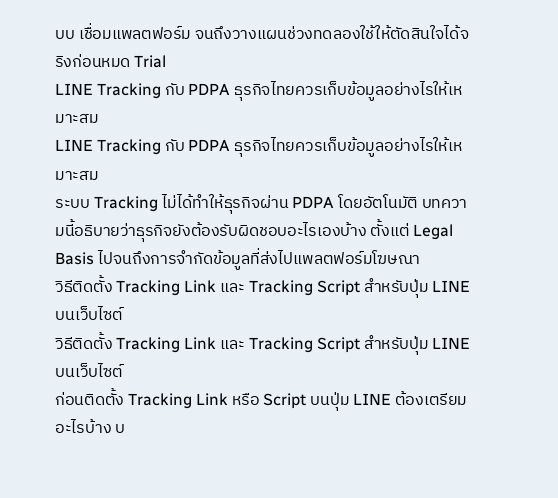บบ เชื่อมแพลตฟอร์ม จนถึงวางแผนช่วงทดลองใช้ให้ตัดสินใจได้จริงก่อนหมด Trial
LINE Tracking กับ PDPA ธุรกิจไทยควรเก็บข้อมูลอย่างไรให้เหมาะสม
LINE Tracking กับ PDPA ธุรกิจไทยควรเก็บข้อมูลอย่างไรให้เหมาะสม
ระบบ Tracking ไม่ได้ทำให้ธุรกิจผ่าน PDPA โดยอัตโนมัติ บทความนี้อธิบายว่าธุรกิจยังต้องรับผิดชอบอะไรเองบ้าง ตั้งแต่ Legal Basis ไปจนถึงการจำกัดข้อมูลที่ส่งไปแพลตฟอร์มโฆษณา
วิธีติดตั้ง Tracking Link และ Tracking Script สำหรับปุ่ม LINE บนเว็บไซต์
วิธีติดตั้ง Tracking Link และ Tracking Script สำหรับปุ่ม LINE บนเว็บไซต์
ก่อนติดตั้ง Tracking Link หรือ Script บนปุ่ม LINE ต้องเตรียมอะไรบ้าง บ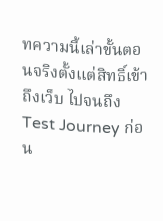ทความนี้เล่าขั้นตอนจริงตั้งแต่สิทธิ์เข้าถึงเว็บ ไปจนถึง Test Journey ก่อน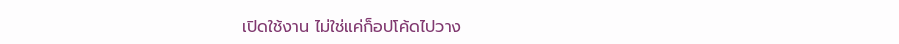เปิดใช้งาน ไม่ใช่แค่ก็อปโค้ดไปวาง